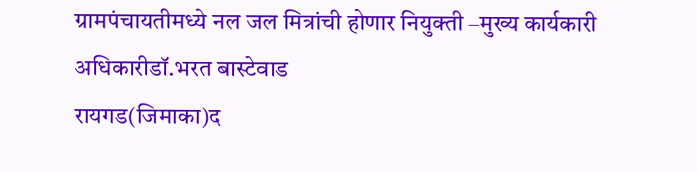ग्रामपंचायतीमध्ये नल जल मित्रांची होणार नियुक्ती –मुख्य कार्यकारी अधिकारीडॉ.भरत बास्टेवाड
रायगड(जिमाका)द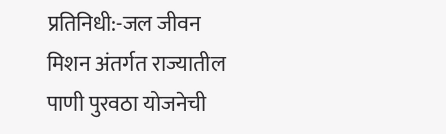प्रतिनिधी:-जल जीवन मिशन अंतर्गत राज्यातील पाणी पुरवठा योजनेची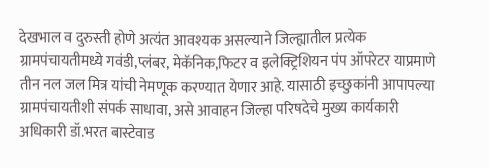देखभाल व दुरुस्ती होणे अत्यंत आवश्यक असल्याने जिल्ह्यातील प्रत्येक ग्रामपंचायतीमध्ये गवंडी,प्लंबर, मेकॅनिक,फिटर व इलेक्ट्रिशियन पंप ऑपरेटर याप्रमाणे तीन नल जल मित्र यांची नेमणूक करण्यात येणार आहे. यासाठी इच्छुकांनी आपापल्या ग्रामपंचायतीशी संपर्क साधावा, असे आवाहन जिल्हा परिषदेचे मुख्य कार्यकारी अधिकारी डॉ.भरत बास्टेवाड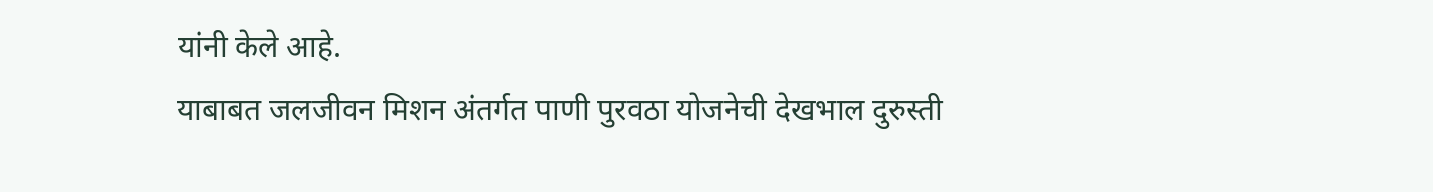यांनी केले आहे.
याबाबत जलजीवन मिशन अंतर्गत पाणी पुरवठा योजनेची देखभाल दुरुस्ती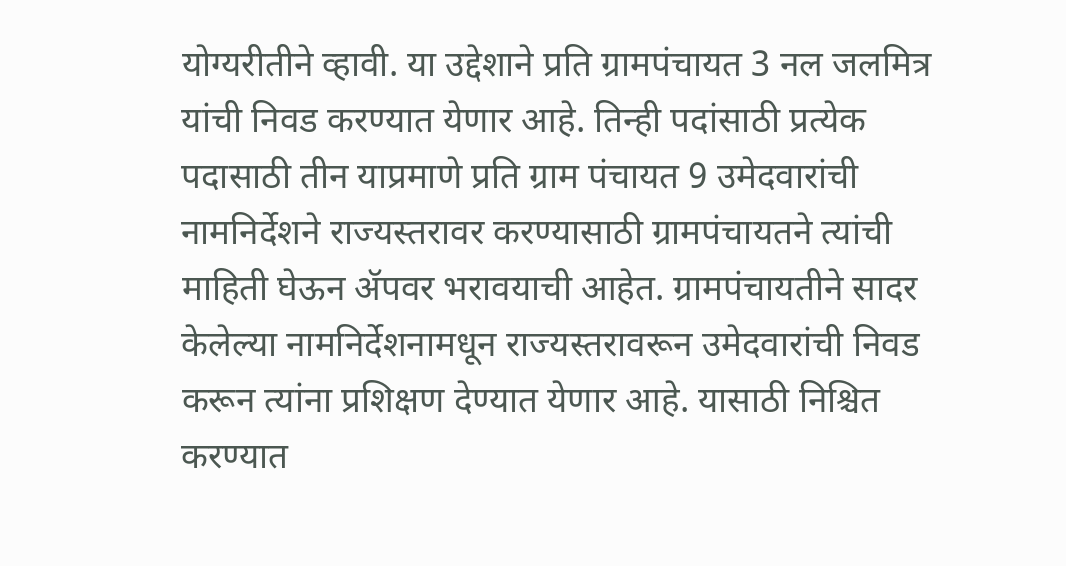योग्यरीतीने व्हावी. या उद्देशाने प्रति ग्रामपंचायत 3 नल जलमित्र यांची निवड करण्यात येणार आहे. तिन्ही पदांसाठी प्रत्येक पदासाठी तीन याप्रमाणे प्रति ग्राम पंचायत 9 उमेदवारांची नामनिर्देशने राज्यस्तरावर करण्यासाठी ग्रामपंचायतने त्यांची माहिती घेऊन ॲपवर भरावयाची आहेत. ग्रामपंचायतीने सादर केलेल्या नामनिर्देशनामधून राज्यस्तरावरून उमेदवारांची निवड करून त्यांना प्रशिक्षण देण्यात येणार आहे. यासाठी निश्चित करण्यात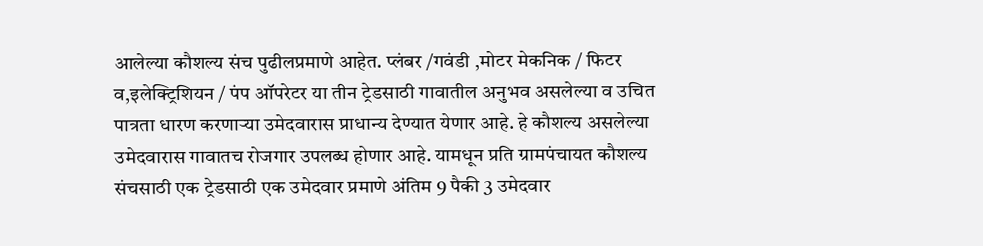आलेल्या कौशल्य संच पुढीलप्रमाणे आहेत. प्लंबर /गवंडी ,मोटर मेकनिक / फिटर व,इलेक्ट्रिशियन / पंप ऑपरेटर या तीन ट्रेडसाठी गावातील अनुभव असलेल्या व उचित पात्रता धारण करणाऱ्या उमेदवारास प्राधान्य देण्यात येणार आहे. हे कौशल्य असलेल्या उमेदवारास गावातच रोजगार उपलब्ध होणार आहे. यामधून प्रति ग्रामपंचायत कौशल्य संचसाठी एक ट्रेडसाठी एक उमेदवार प्रमाणे अंतिम 9 पैकी 3 उमेदवार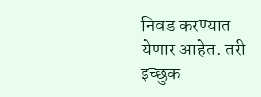निवड करण्यात येणार आहेत. तरी इच्छुक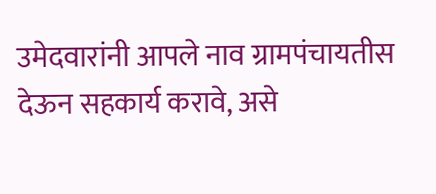उमेदवारांनी आपले नाव ग्रामपंचायतीस देऊन सहकार्य करावे, असे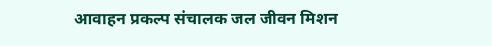आवाहन प्रकल्प संचालक जल जीवन मिशन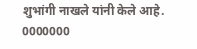शुभांगी नाखले यांनी केले आहे.
0000000